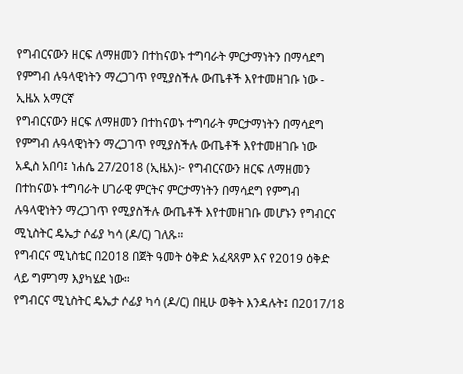የግብርናውን ዘርፍ ለማዘመን በተከናወኑ ተግባራት ምርታማነትን በማሳደግ የምግብ ሉዓላዊነትን ማረጋገጥ የሚያስችሉ ውጤቶች እየተመዘገቡ ነው - ኢዜአ አማርኛ
የግብርናውን ዘርፍ ለማዘመን በተከናወኑ ተግባራት ምርታማነትን በማሳደግ የምግብ ሉዓላዊነትን ማረጋገጥ የሚያስችሉ ውጤቶች እየተመዘገቡ ነው
አዲስ አበባ፤ ነሐሴ 27/2018 (ኢዜአ)፦ የግብርናውን ዘርፍ ለማዘመን በተከናወኑ ተግባራት ሀገራዊ ምርትና ምርታማነትን በማሳደግ የምግብ ሉዓላዊነትን ማረጋገጥ የሚያስችሉ ውጤቶች እየተመዘገቡ መሆኑን የግብርና ሚኒስትር ዴኤታ ሶፊያ ካሳ (ዶ/ር) ገለጹ።
የግብርና ሚኒስቴር በ2018 በጀት ዓመት ዕቅድ አፈጻጸም እና የ2019 ዕቅድ ላይ ግምገማ እያካሄደ ነው።
የግብርና ሚኒስትር ዴኤታ ሶፊያ ካሳ (ዶ/ር) በዚሁ ወቅት እንዳሉት፤ በ2017/18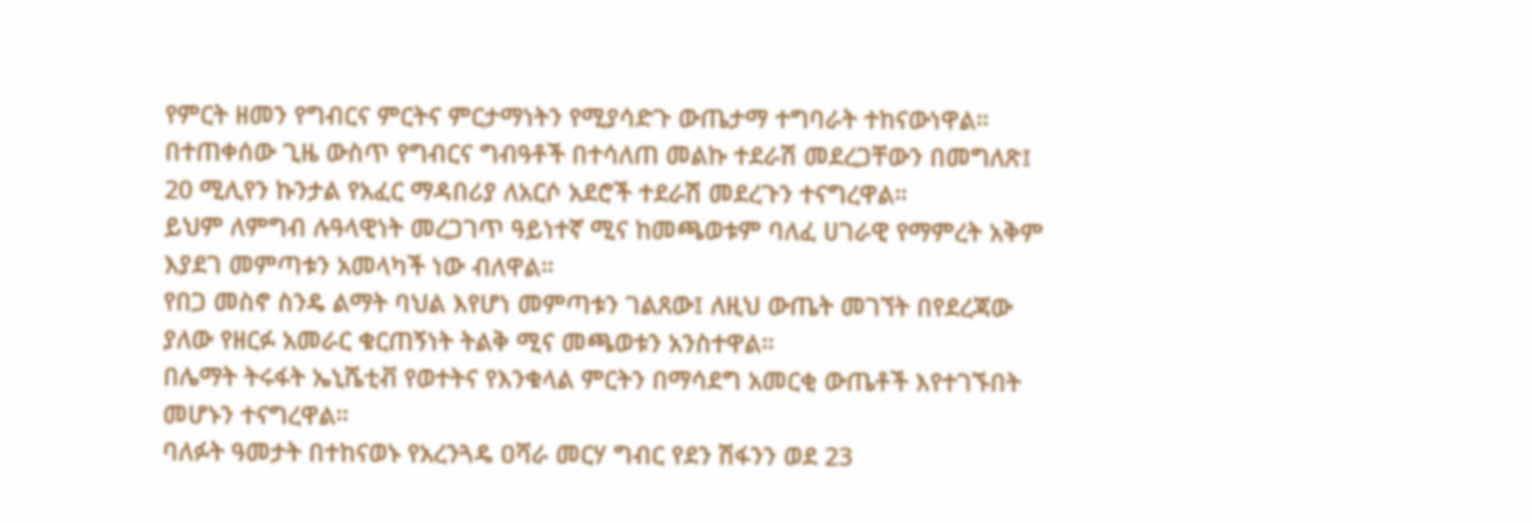የምርት ዘመን የግብርና ምርትና ምርታማነትን የሚያሳድጉ ውጤታማ ተግባራት ተከናውነዋል።
በተጠቀሰው ጊዜ ውስጥ የግብርና ግብዓቶች በተሳለጠ መልኩ ተደራሽ መደረጋቸውን በመግለጽ፤ 20 ሚሊየን ኩንታል የአፈር ማዳበሪያ ለአርሶ አደሮች ተደራሽ መደረጉን ተናግረዋል።
ይህም ለምግብ ሉዓላዊነት መረጋገጥ ዓይነተኛ ሚና ከመጫወቱም ባለፈ ሀገራዊ የማምረት አቅም እያደገ መምጣቱን አመላካች ነው ብለዋል።
የበጋ መስኖ ስንዴ ልማት ባህል እየሆነ መምጣቱን ገልጸው፤ ለዚህ ውጤት መገኘት በየደረጃው ያለው የዘርፉ አመራር ቁርጠኝነት ትልቅ ሚና መጫወቱን አንስተዋል።
በሌማት ትሩፋት ኤኒሼቲቭ የወተትና የእንቁላል ምርትን በማሳደግ አመርቂ ውጤቶች እየተገኙበት መሆኑን ተናግረዋል።
ባለፉት ዓመታት በተከናወኑ የአረንጓዴ ዐሻራ መርሃ ግብር የደን ሽፋንን ወደ 23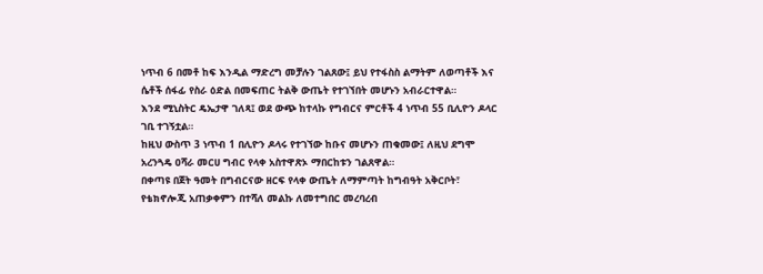ነጥብ 6 በመቶ ከፍ እንዲል ማድረግ መቻሉን ገልጸው፤ ይህ የተፋስስ ልማትም ለወጣቶች እና ሴቶች ሰፋፊ የስራ ዕድል በመፍጠር ትልቅ ውጤት የተገኘበት መሆኑን አብራርተዋል።
እንደ ሚኒስትር ዴኤታዋ ገለጻ፤ ወደ ውጭ ከተላኩ የግብርና ምርቶች 4 ነጥብ 55 ቢሊዮን ዶላር ገቢ ተገኝቷል።
ከዚህ ውስጥ 3 ነጥብ 1 በሊዮን ዶላሩ የተገኘው ከቡና መሆኑን ጠቁመው፤ ለዚህ ደግሞ አረንጓዴ ዐሻራ መርሀ ግብር የላቀ አስተዋጽኦ ማበርከቱን ገልጸዋል።
በቀጣዩ በጀት ዓመት በግብርናው ዘርፍ የላቀ ውጤት ለማምጣት ከግብዓት አቅርቦት፣ የቴክኖሎጂ አጠቃቀምን በተሻለ መልኩ ለመተግበር መረባረብ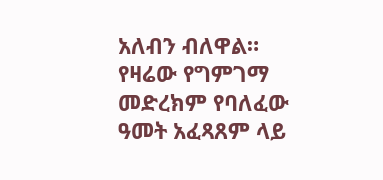አለብን ብለዋል።
የዛሬው የግምገማ መድረክም የባለፈው ዓመት አፈጻጸም ላይ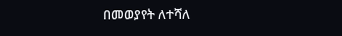በመወያየት ለተሻለ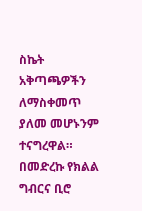ስኬት አቅጣጫዎችን ለማስቀመጥ ያለመ መሆኑንም ተናግረዋል።
በመድረኩ የክልል ግብርና ቢሮ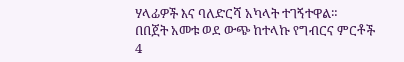ሃላፊዎች እና ባለድርሻ አካላት ተገኝተዋል።
በበጀት አመቱ ወደ ውጭ ከተላኩ የግብርና ምርቶች 4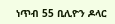ነጥብ 55 ቢሊዮን ዶላር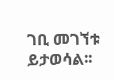ገቢ መገኘቱ ይታወሳል፡፡